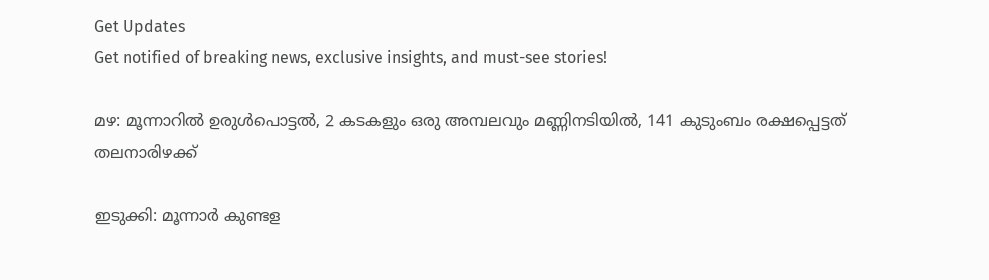Get Updates
Get notified of breaking news, exclusive insights, and must-see stories!

മഴ: മൂന്നാറില്‍ ഉരുള്‍പൊട്ടല്‍, 2 കടകളും ഒരു അമ്പലവും മണ്ണിനടിയില്‍, 141 കുടുംബം രക്ഷപ്പെട്ടത് തലനാരിഴക്ക്

ഇടുക്കി: മൂന്നാര്‍ കുണ്ടള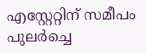എസ്റ്റേറ്റിന് സമീപം പുലര്‍ച്ചെ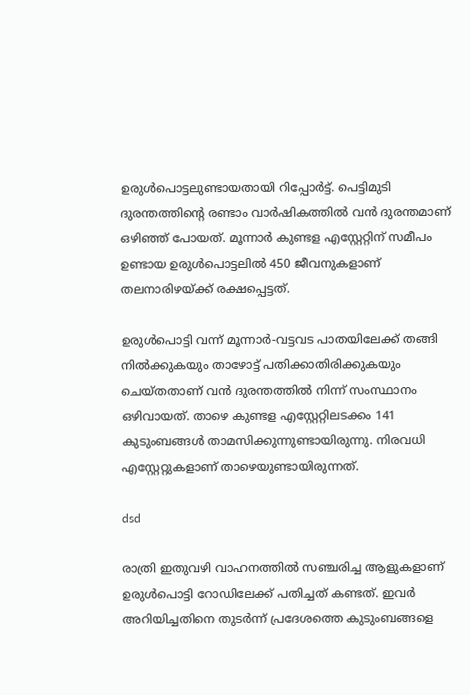ഉരുള്‍പൊട്ടലുണ്ടായതായി റിപ്പോര്‍ട്ട്. പെട്ടിമുടി ദുരന്തത്തിന്റെ രണ്ടാം വാര്‍ഷികത്തില്‍ വന്‍ ദുരന്തമാണ് ഒഴിഞ്ഞ് പോയത്. മൂന്നാര്‍ കുണ്ടള എസ്റ്റേറ്റിന് സമീപം ഉണ്ടായ ഉരുള്‍പൊട്ടലില്‍ 450 ജീവനുകളാണ് തലനാരിഴയ്ക്ക് രക്ഷപ്പെട്ടത്.

ഉരുള്‍പൊട്ടി വന്ന് മൂന്നാര്‍-വട്ടവട പാതയിലേക്ക് തങ്ങി നില്‍ക്കുകയും താഴോട്ട് പതിക്കാതിരിക്കുകയും ചെയ്തതാണ് വന്‍ ദുരന്തത്തില്‍ നിന്ന് സംസ്ഥാനം ഒഴിവായത്. താഴെ കുണ്ടള എസ്റ്റേറ്റിലടക്കം 141 കുടുംബങ്ങള്‍ താമസിക്കുന്നുണ്ടായിരുന്നു. നിരവധി എസ്റ്റേറ്റുകളാണ് താഴെയുണ്ടായിരുന്നത്.

dsd

രാത്രി ഇതുവഴി വാഹനത്തില്‍ സഞ്ചരിച്ച ആളുകളാണ് ഉരുള്‍പൊട്ടി റോഡിലേക്ക് പതിച്ചത് കണ്ടത്. ഇവര്‍ അറിയിച്ചതിനെ തുടര്‍ന്ന് പ്രദേശത്തെ കുടുംബങ്ങളെ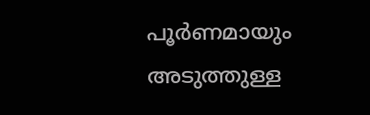പൂര്‍ണമായും അടുത്തുള്ള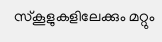സ്‌കൂളുകളിലേക്കും മറ്റും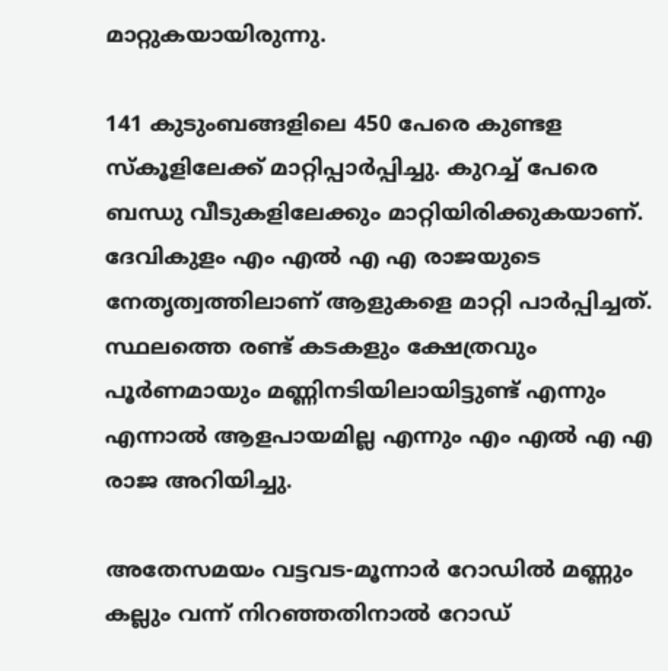മാറ്റുകയായിരുന്നു.

141 കുടുംബങ്ങളിലെ 450 പേരെ കുണ്ടള സ്‌കൂളിലേക്ക് മാറ്റിപ്പാര്‍പ്പിച്ചു. കുറച്ച് പേരെ ബന്ധു വീടുകളിലേക്കും മാറ്റിയിരിക്കുകയാണ്. ദേവികുളം എം എല്‍ എ എ രാജയുടെ നേതൃത്വത്തിലാണ് ആളുകളെ മാറ്റി പാര്‍പ്പിച്ചത്. സ്ഥലത്തെ രണ്ട് കടകളും ക്ഷേത്രവും പൂര്‍ണമായും മണ്ണിനടിയിലായിട്ടുണ്ട് എന്നും എന്നാല്‍ ആളപായമില്ല എന്നും എം എല്‍ എ എ രാജ അറിയിച്ചു.

അതേസമയം വട്ടവട-മൂന്നാര്‍ റോഡില്‍ മണ്ണും കല്ലും വന്ന് നിറഞ്ഞതിനാല്‍ റോഡ്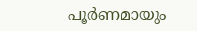പൂര്‍ണമായും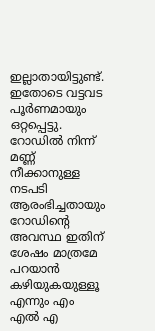ഇല്ലാതായിട്ടുണ്ട്. ഇതോടെ വട്ടവട പൂര്‍ണമായും ഒറ്റപ്പെട്ടു. റോഡില്‍ നിന്ന് മണ്ണ് നീക്കാനുള്ള നടപടി ആരംഭിച്ചതായും റോഡിന്റെ അവസ്ഥ ഇതിന് ശേഷം മാത്രമേ പറയാന്‍ കഴിയുകയുള്ളൂ എന്നും എം എല്‍ എ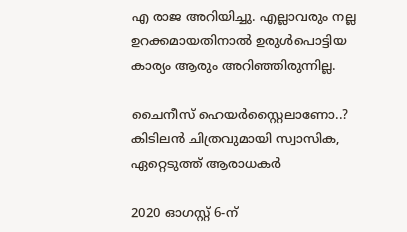എ രാജ അറിയിച്ചു. എല്ലാവരും നല്ല ഉറക്കമായതിനാല്‍ ഉരുള്‍പൊട്ടിയ കാര്യം ആരും അറിഞ്ഞിരുന്നില്ല.

ചൈനീസ് ഹെയര്‍സ്റ്റൈലാണോ..? കിടിലന്‍ ചിത്രവുമായി സ്വാസിക, ഏറ്റെടുത്ത് ആരാധകര്‍

2020 ഓഗസ്റ്റ് 6-ന്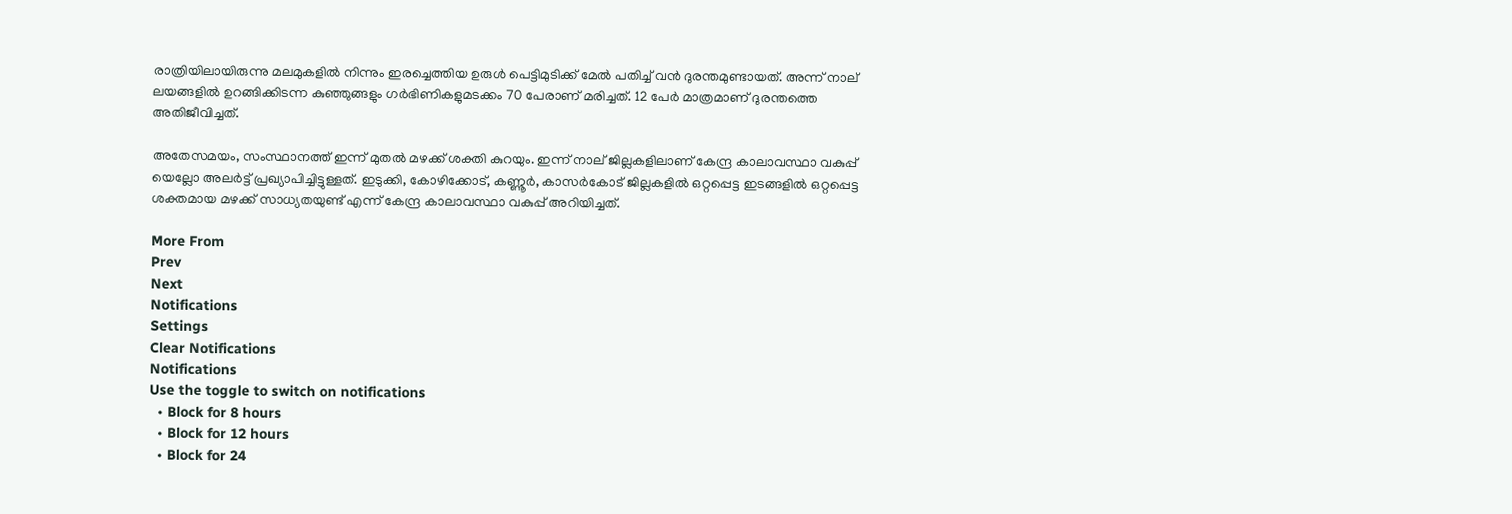രാത്രിയിലായിരുന്നു മലമുകളില്‍ നിന്നും ഇരച്ചെത്തിയ ഉരുള്‍ പെട്ടിമുടിക്ക് മേല്‍ പതിച്ച് വന്‍ ദുരന്തമുണ്ടായത്. അന്ന് നാല് ലയങ്ങളില്‍ ഉറങ്ങിക്കിടന്ന കുഞ്ഞുങ്ങളും ഗര്‍ഭിണികളുമടക്കം 70 പേരാണ് മരിച്ചത്. 12 പേര്‍ മാത്രമാണ് ദുരന്തത്തെ അതിജീവിച്ചത്.

അതേസമയം, സംസ്ഥാനത്ത് ഇന്ന് മുതല്‍ മഴക്ക് ശക്തി കുറയും. ഇന്ന് നാല് ജില്ലകളിലാണ് കേന്ദ്ര കാലാവസ്ഥാ വകുപ്പ് യെല്ലോ അലര്‍ട്ട് പ്രഖ്യാപിച്ചിട്ടുള്ളത്. ഇടുക്കി, കോഴിക്കോട്, കണ്ണൂര്‍, കാസര്‍കോട് ജില്ലകളില്‍ ഒറ്റപ്പെട്ട ഇടങ്ങളില്‍ ഒറ്റപ്പെട്ട ശക്തമായ മഴക്ക് സാധ്യതയുണ്ട് എന്ന് കേന്ദ്ര കാലാവസ്ഥാ വകുപ്പ് അറിയിച്ചത്.

More From
Prev
Next
Notifications
Settings
Clear Notifications
Notifications
Use the toggle to switch on notifications
  • Block for 8 hours
  • Block for 12 hours
  • Block for 24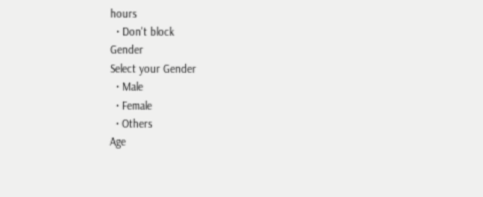hours
  • Don't block
Gender
Select your Gender
  • Male
  • Female
  • Others
Age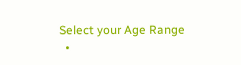Select your Age Range
  •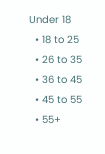Under 18
  • 18 to 25
  • 26 to 35
  • 36 to 45
  • 45 to 55
  • 55+